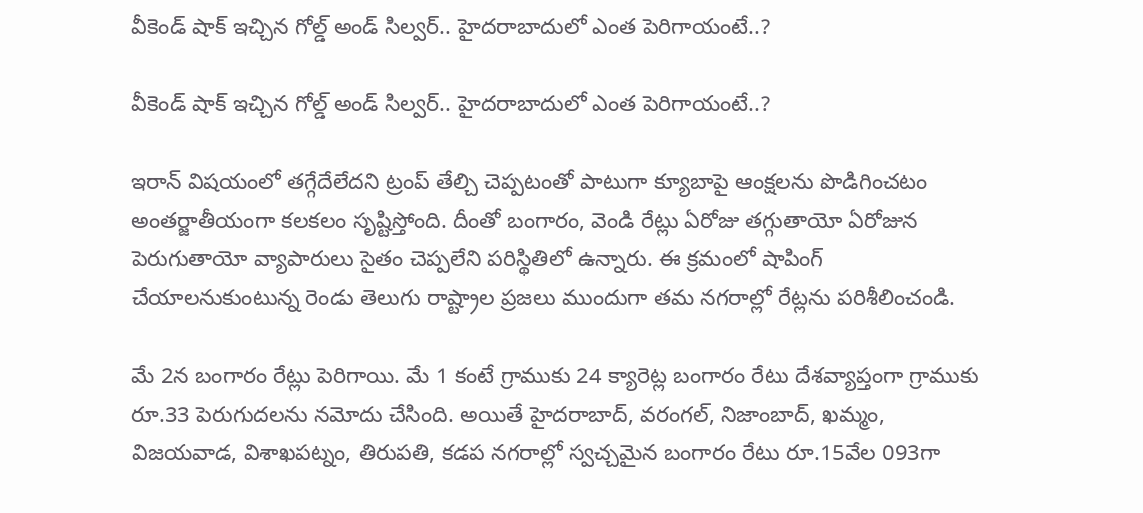వీకెండ్ షాక్ ఇచ్చిన గోల్డ్ అండ్ సిల్వర్.. హైదరాబాదులో ఎంత పెరిగాయంటే..?

వీకెండ్ షాక్ ఇచ్చిన గోల్డ్ అండ్ సిల్వర్.. హైదరాబాదులో ఎంత పెరిగాయంటే..?

ఇరాన్ విషయంలో తగ్గేదేలేదని ట్రంప్ తేల్చి చెప్పటంతో పాటుగా క్యూబాపై ఆంక్షలను పొడిగించటం అంతర్జాతీయంగా కలకలం సృష్టిస్తోంది. దీంతో బంగారం, వెండి రేట్లు ఏరోజు తగ్గుతాయో ఏరోజున పెరుగుతాయో వ్యాపారులు సైతం చెప్పలేని పరిస్థితిలో ఉన్నారు. ఈ క్రమంలో షాపింగ్ చేయాలనుకుంటున్న రెండు తెలుగు రాష్ట్రాల ప్రజలు ముందుగా తమ నగరాల్లో రేట్లను పరిశీలించండి.

మే 2న బంగారం రేట్లు పెరిగాయి. మే 1 కంటే గ్రాముకు 24 క్యారెట్ల బంగారం రేటు దేశవ్యాప్తంగా గ్రాముకు రూ.33 పెరుగుదలను నమోదు చేసింది. అయితే హైదరాబాద్, వరంగల్, నిజాంబాద్, ఖమ్మం, విజయవాడ, విశాఖపట్నం, తిరుపతి, కడప నగరాల్లో స్వచ్చమైన బంగారం రేటు రూ.15వేల 093గా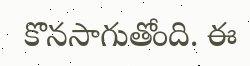కొనసాగుతోంది. ఈ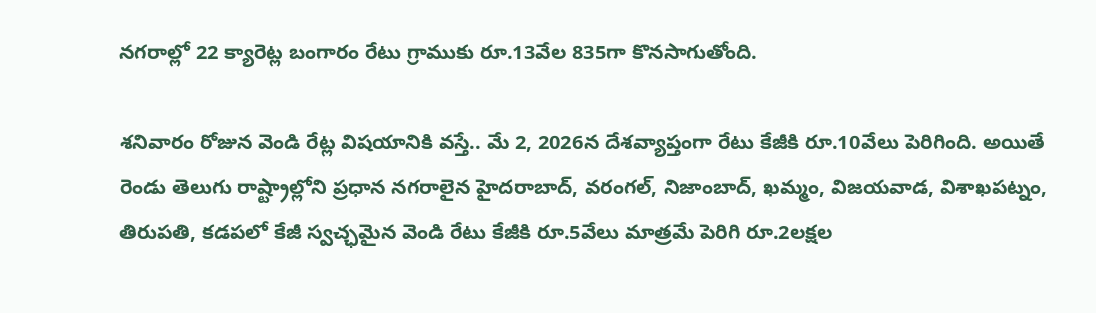నగరాల్లో 22 క్యారెట్ల బంగారం రేటు గ్రాముకు రూ.13వేల 835గా కొనసాగుతోంది.

శనివారం రోజున వెండి రేట్ల విషయానికి వస్తే.. మే 2, 2026న దేశవ్యాప్తంగా రేటు కేజీకి రూ.10వేలు పెరిగింది. అయితే రెండు తెలుగు రాష్ట్రాల్లోని ప్రధాన నగరాలైన హైదరాబాద్, వరంగల్, నిజాంబాద్, ఖమ్మం, విజయవాడ, విశాఖపట్నం, తిరుపతి, కడపలో కేజీ స్వచ్ఛమైన వెండి రేటు కేజీకి రూ.5వేలు మాత్రమే పెరిగి రూ.2లక్షల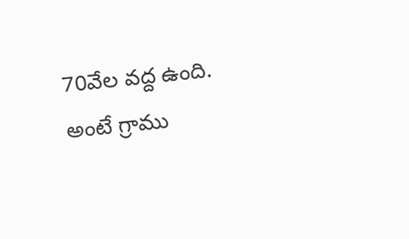70వేల వద్ద ఉంది. అంటే గ్రాము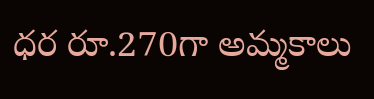ధర రూ.270గా అమ్మకాలు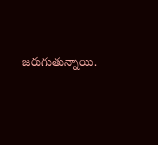జరుగుతున్నాయి.